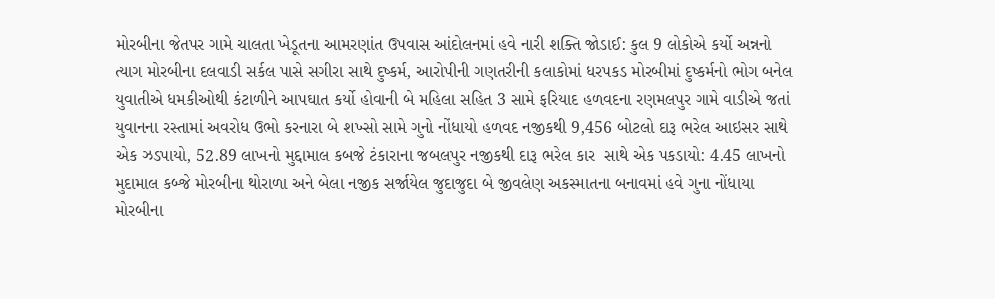મોરબીના જેતપર ગામે ચાલતા ખેડૂતના આમરણાંત ઉપવાસ આંદોલનમાં હવે નારી શક્તિ જોડાઈ: કુલ 9 લોકોએ કર્યો અન્નનો ત્યાગ મોરબીના દલવાડી સર્કલ પાસે સગીરા સાથે દુષ્કર્મ, આરોપીની ગણતરીની કલાકોમાં ધરપકડ મોરબીમાં દુષ્કર્મનો ભોગ બનેલ યુવાતીએ ધમકીઓથી કંટાળીને આપઘાત કર્યો હોવાની બે મહિલા સહિત 3 સામે ફરિયાદ હળવદના રણમલપુર ગામે વાડીએ જતાં યુવાનના રસ્તામાં અવરોધ ઉભો કરનારા બે શખ્સો સામે ગુનો નોંધાયો હળવદ નજીકથી 9,456 બોટલો દારૂ ભરેલ આઇસર સાથે એક ઝડપાયો, 52.89 લાખનો મુદ્દામાલ કબજે ટંકારાના જબલપુર નજીકથી દારૂ ભરેલ કાર  સાથે એક પકડાયો: 4.45 લાખનો મુદામાલ કબ્જે મોરબીના થોરાળા અને બેલા નજીક સર્જાયેલ જુદાજુદા બે જીવલેણ અકસ્માતના બનાવમાં હવે ગુના નોંધાયા મોરબીના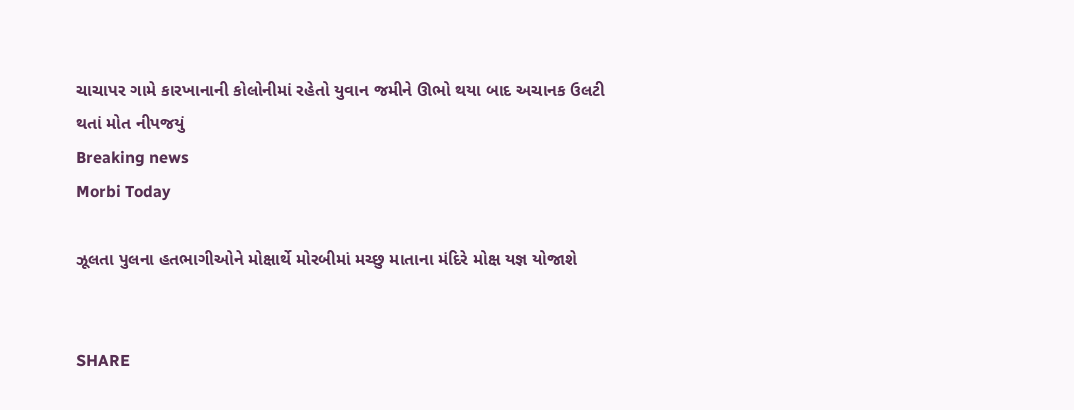ચાચાપર ગામે કારખાનાની કોલોનીમાં રહેતો યુવાન જમીને ઊભો થયા બાદ અચાનક ઉલટી થતાં મોત નીપજયું
Breaking news
Morbi Today

ઝૂલતા પુલના હતભાગીઓને મોક્ષાર્થે મોરબીમાં મચ્છુ માતાના મંદિરે મોક્ષ યજ્ઞ યોજાશે


SHARE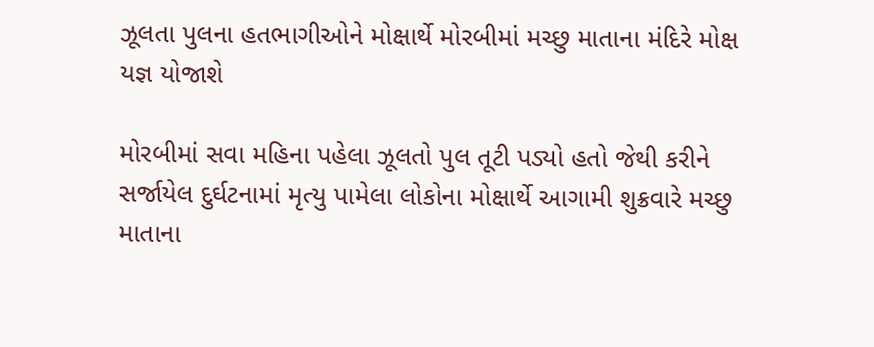ઝૂલતા પુલના હતભાગીઓને મોક્ષાર્થે મોરબીમાં મચ્છુ માતાના મંદિરે મોક્ષ યજ્ઞ યોજાશે

મોરબીમાં સવા મહિના પહેલા ઝૂલતો પુલ તૂટી પડ્યો હતો જેથી કરીને સર્જાયેલ દુર્ઘટનામાં મૃત્યુ પામેલા લોકોના મોક્ષાર્થે આગામી શુક્રવારે મચ્છુ માતાના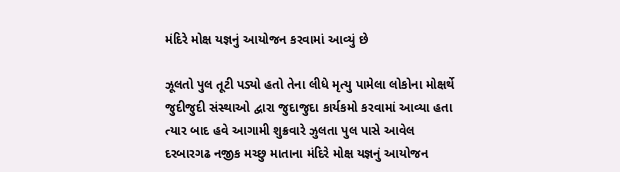મંદિરે મોક્ષ યજ્ઞનું આયોજન કરવામાં આવ્યું છે

ઝૂલતો પુલ તૂટી પડ્યો હતો તેના લીધે મૃત્યુ પામેલા લોકોના મોક્ષર્થે જુદીજુદી સંસ્થાઓ દ્વારા જુદાજુદા કાર્યકમો કરવામાં આવ્યા હતા ત્યાર બાદ હવે આગામી શુક્રવારે ઝુલતા પુલ પાસે આવેલ દરબારગઢ નજીક મચ્છુ માતાના મંદિરે મોક્ષ યજ્ઞનું આયોજન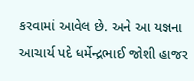કરવામાં આવેલ છે. અને આ યજ્ઞના આચાર્ય પદે ધર્મેન્દ્રભાઈ જોશી હાજર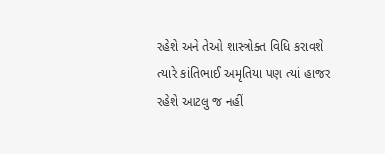રહેશે અને તેઓ શાસ્ત્રોક્ત વિધિ કરાવશે ત્યારે કાંતિભાઈ અમૃતિયા પણ ત્યાં હાજર રહેશે આટલુ જ નહીં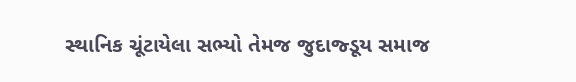સ્થાનિક ચૂંટાયેલા સભ્યો તેમજ જુદાજ્ડૂય સમાજ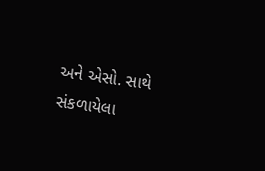અને એસો. સાથે સંકળાયેલા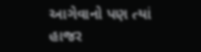આગેવાનો પણ ત્યાં હાજર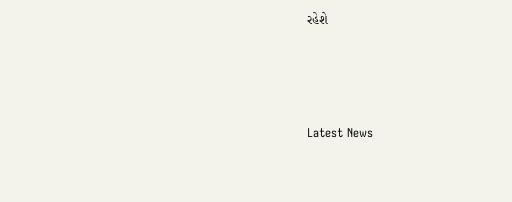રહેશે






Latest News